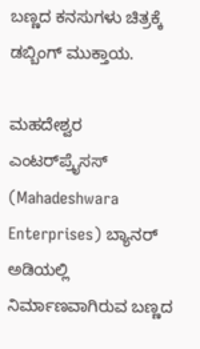ಬಣ್ಣದ ಕನಸುಗಳು ಚಿತ್ರಕ್ಕೆ ಡಬ್ಬಿಂಗ್‌ ಮುಕ್ತಾಯ.

ಮಹದೇಶ್ವರ ಎಂಟರ್‌ಪ್ರೈಸಸ್‌ (Mahadeshwara Enterprises) ಬ್ಯಾನರ್‌ ಅಡಿಯಲ್ಲಿ ನಿರ್ಮಾಣವಾಗಿರುವ ಬಣ್ಣದ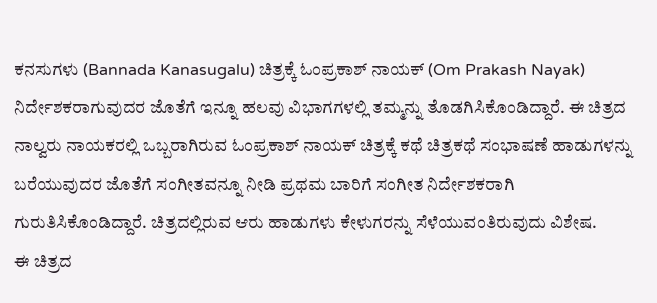ಕನಸುಗಳು (Bannada Kanasugalu) ಚಿತ್ರಕ್ಕೆ ಓಂಪ್ರಕಾಶ್‌ ನಾಯಕ್‌ (Om Prakash Nayak) ನಿರ್ದೇಶಕರಾಗುವುದರ ಜೊತೆಗೆ ಇನ್ನೂ ಹಲವು ವಿಭಾಗಗಳಲ್ಲಿ ತಮ್ಮನ್ನು ತೊಡಗಿಸಿಕೊಂಡಿದ್ದಾರೆ. ಈ ಚಿತ್ರದ ನಾಲ್ವರು ನಾಯಕರಲ್ಲಿ ಒಬ್ಬರಾಗಿರುವ ಓಂಪ್ರಕಾಶ್‌ ನಾಯಕ್‌ ಚಿತ್ರಕ್ಕೆ ಕಥೆ ಚಿತ್ರಕಥೆ ಸಂಭಾಷಣೆ ಹಾಡುಗಳನ್ನು ಬರೆಯುವುದರ ಜೊತೆಗೆ ಸಂಗೀತವನ್ನೂ ನೀಡಿ ಪ್ರಥಮ ಬಾರಿಗೆ ಸಂಗೀತ ನಿರ್ದೇಶಕರಾಗಿ ಗುರುತಿಸಿಕೊಂಡಿದ್ದಾರೆ. ಚಿತ್ರದಲ್ಲಿರುವ ಆರು ಹಾಡುಗಳು ಕೇಳುಗರನ್ನು ಸೆಳೆಯುವಂತಿರುವುದು ವಿಶೇಷ.
ಈ ಚಿತ್ರದ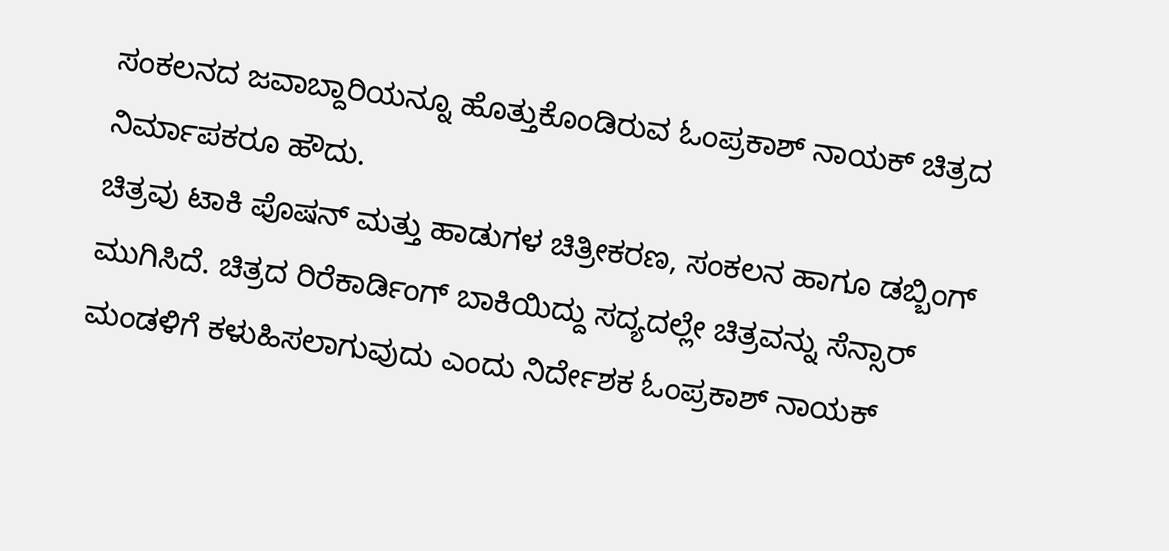ಸಂಕಲನದ ಜವಾಬ್ದಾರಿಯನ್ನೂ ಹೊತ್ತುಕೊಂಡಿರುವ ಓಂಪ್ರಕಾಶ್‌ ನಾಯಕ್‌ ಚಿತ್ರದ ನಿರ್ಮಾಪಕರೂ ಹೌದು.
ಚಿತ್ರವು ಟಾಕಿ ಪೊಷನ್‌ ಮತ್ತು ಹಾಡುಗಳ ಚಿತ್ರೀಕರಣ, ಸಂಕಲನ ಹಾಗೂ ಡಬ್ಬಿಂಗ್‌ ಮುಗಿಸಿದೆ. ಚಿತ್ರದ ರಿರೆಕಾರ್ಡಿಂಗ್‌ ಬಾಕಿಯಿದ್ದು ಸದ್ಯದಲ್ಲೇ ಚಿತ್ರವನ್ನು ಸೆನ್ಸಾರ್‌ ಮಂಡಳಿಗೆ ಕಳುಹಿಸಲಾಗುವುದು ಎಂದು ನಿರ್ದೇಶಕ ಓಂಪ್ರಕಾಶ್‌ ನಾಯಕ್‌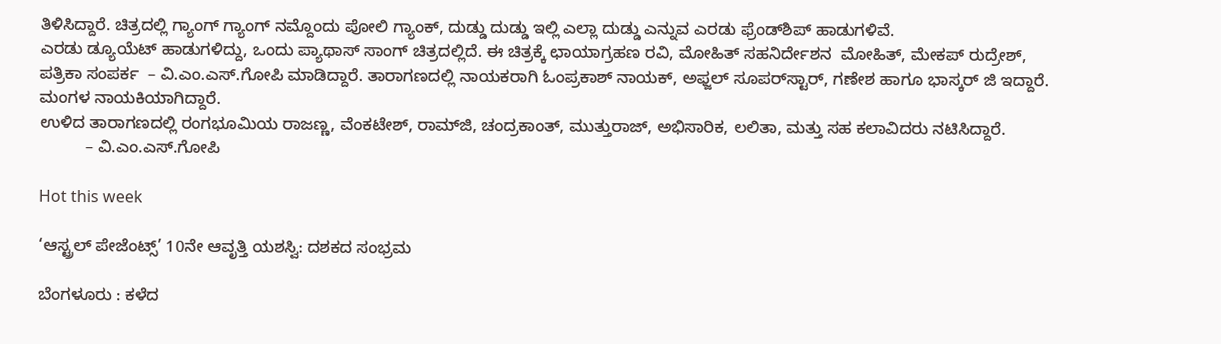ತಿಳಿಸಿದ್ದಾರೆ. ಚಿತ್ರದಲ್ಲಿ ಗ್ಯಾಂಗ್‌ ಗ್ಯಾಂಗ್‌ ನಮ್ದೊಂದು ಪೋಲಿ ಗ್ಯಾಂಕ್‌, ದುಡ್ಡು ದುಡ್ಡು ಇಲ್ಲಿ ಎಲ್ಲಾ ದುಡ್ಡು ಎನ್ನುವ ಎರಡು ಫ್ರೆಂಡ್‌ಶಿಪ್‌ ಹಾಡುಗಳಿವೆ.
ಎರಡು ಡ್ಯೂಯೆಟ್‌ ಹಾಡುಗಳಿದ್ದು, ಒಂದು ಪ್ಯಾಥಾಸ್‌ ಸಾಂಗ್‌ ಚಿತ್ರದಲ್ಲಿದೆ. ಈ ಚಿತ್ರಕ್ಕೆ ಛಾಯಾಗ್ರಹಣ ರವಿ, ಮೋಹಿತ್‌ ಸಹನಿರ್ದೇಶನ  ಮೋಹಿತ್‌, ಮೇಕಪ್‌ ರುದ್ರೇಶ್‌, ಪತ್ರಿಕಾ ಸಂಪರ್ಕ  – ವಿ.ಎಂ.ಎಸ್.ಗೋಪಿ ಮಾಡಿದ್ದಾರೆ. ತಾರಾಗಣದಲ್ಲಿ ನಾಯಕರಾಗಿ ಓಂಪ್ರಕಾಶ್‌ ನಾಯಕ್‌, ಅಫ್ಜಲ್‌ ಸೂಪರ್‌ಸ್ಟಾರ್‌, ಗಣೇಶ ಹಾಗೂ ಭಾಸ್ಕರ್‌ ಜಿ ಇದ್ದಾರೆ. ಮಂಗಳ ನಾಯಕಿಯಾಗಿದ್ದಾರೆ.
ಉಳಿದ ತಾರಾಗಣದಲ್ಲಿ ರಂಗಭೂಮಿಯ ರಾಜಣ್ಣ, ವೆಂಕಟೇಶ್‌, ರಾಮ್‌ಜಿ, ಚಂದ್ರಕಾಂತ್‌, ಮುತ್ತುರಾಜ್‌, ಅಭಿಸಾರಿಕ, ಲಲಿತಾ, ಮತ್ತು ಸಹ ಕಲಾವಿದರು ನಟಿಸಿದ್ದಾರೆ.
          – ವಿ.ಎಂ.ಎಸ್.ಗೋಪಿ

Hot this week

‘ಆಸ್ಟ್ರಲ್ ಪೇಜೆಂಟ್ಸ್’ 10ನೇ ಆವೃತ್ತಿ ಯಶಸ್ವಿ: ದಶಕದ ಸಂಭ್ರಮ

ಬೆಂಗಳೂರು : ಕಳೆದ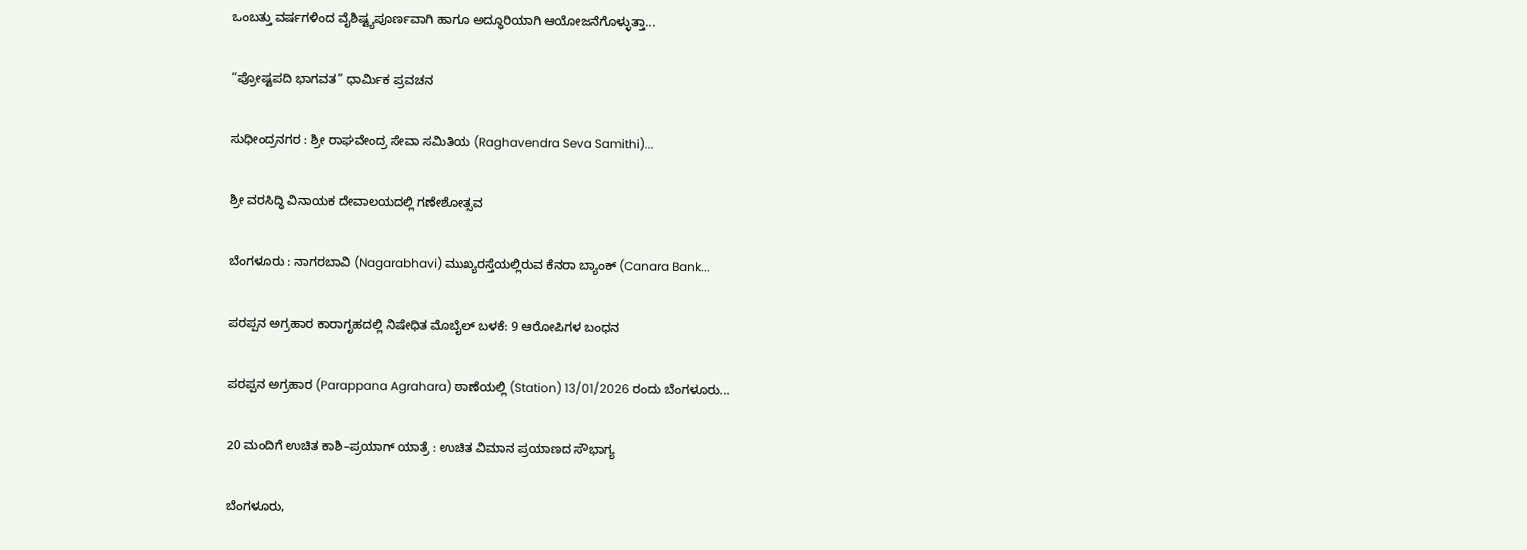ಒಂಬತ್ತು ವರ್ಷಗಳಿಂದ ವೈಶಿಷ್ಟ್ಯಪೂರ್ಣವಾಗಿ ಹಾಗೂ ಅದ್ಧೂರಿಯಾಗಿ ಆಯೋಜನೆಗೊಳ್ಳುತ್ತಾ...

“ಪ್ರೋಷ್ಟಪದಿ ಭಾಗವತ” ಧಾರ್ಮಿಕ ಪ್ರವಚನ

ಸುಧೀಂದ್ರನಗರ : ಶ್ರೀ ರಾಘವೇಂದ್ರ ಸೇವಾ ಸಮಿತಿಯ (Raghavendra Seva Samithi)...

ಶ್ರೀ ವರಸಿದ್ಧಿ ವಿನಾಯಕ ದೇವಾಲಯದಲ್ಲಿ ಗಣೇಶೋತ್ಸವ

ಬೆಂಗಳೂರು : ನಾಗರಬಾವಿ (Nagarabhavi) ಮುಖ್ಯರಸ್ತೆಯಲ್ಲಿರುವ ಕೆನರಾ ಬ್ಯಾಂಕ್ (Canara Bank...

ಪರಪ್ಪನ ಅಗ್ರಹಾರ ಕಾರಾಗೃಹದಲ್ಲಿ ನಿಷೇಧಿತ ಮೊಬೈಲ್ ಬಳಕೆ: 9 ಆರೋಪಿಗಳ ಬಂಧನ

ಪರಪ್ಪನ ಅಗ್ರಹಾರ (Parappana Agrahara) ಠಾಣೆಯಲ್ಲಿ (Station) 13/01/2026 ರಂದು ಬೆಂಗಳೂರು...

20 ಮಂದಿಗೆ ಉಚಿತ ಕಾಶಿ–ಪ್ರಯಾಗ್ ಯಾತ್ರೆ : ಉಚಿತ ವಿಮಾನ ಪ್ರಯಾಣದ ಸೌಭಾಗ್ಯ

ಬೆಂಗಳೂರು,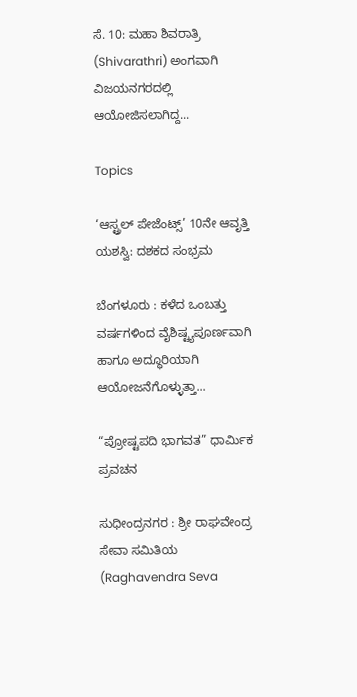ಸೆ. 10: ಮಹಾ ಶಿವರಾತ್ರಿ  (Shivarathri) ಅಂಗವಾಗಿ ವಿಜಯನಗರದಲ್ಲಿ ಆಯೋಜಿಸಲಾಗಿದ್ದ...

Topics

‘ಆಸ್ಟ್ರಲ್ ಪೇಜೆಂಟ್ಸ್’ 10ನೇ ಆವೃತ್ತಿ ಯಶಸ್ವಿ: ದಶಕದ ಸಂಭ್ರಮ

ಬೆಂಗಳೂರು : ಕಳೆದ ಒಂಬತ್ತು ವರ್ಷಗಳಿಂದ ವೈಶಿಷ್ಟ್ಯಪೂರ್ಣವಾಗಿ ಹಾಗೂ ಅದ್ಧೂರಿಯಾಗಿ ಆಯೋಜನೆಗೊಳ್ಳುತ್ತಾ...

“ಪ್ರೋಷ್ಟಪದಿ ಭಾಗವತ” ಧಾರ್ಮಿಕ ಪ್ರವಚನ

ಸುಧೀಂದ್ರನಗರ : ಶ್ರೀ ರಾಘವೇಂದ್ರ ಸೇವಾ ಸಮಿತಿಯ (Raghavendra Seva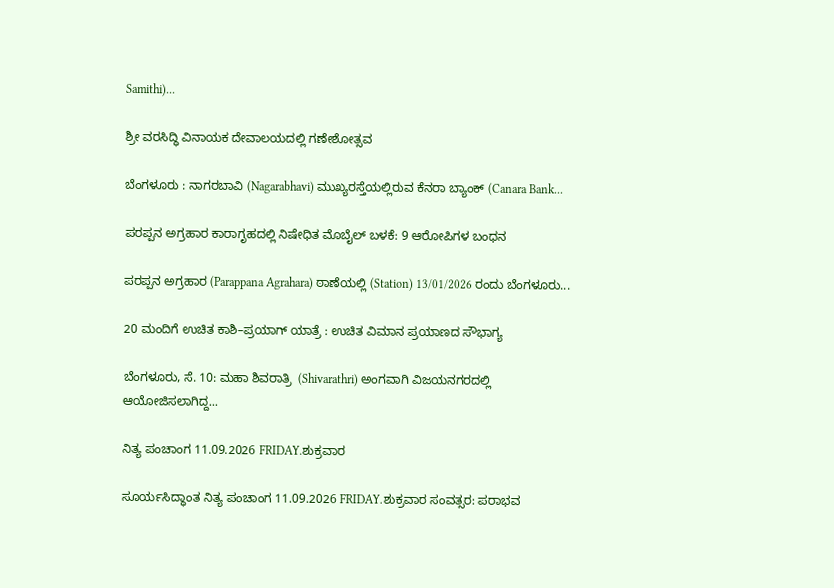Samithi)...

ಶ್ರೀ ವರಸಿದ್ಧಿ ವಿನಾಯಕ ದೇವಾಲಯದಲ್ಲಿ ಗಣೇಶೋತ್ಸವ

ಬೆಂಗಳೂರು : ನಾಗರಬಾವಿ (Nagarabhavi) ಮುಖ್ಯರಸ್ತೆಯಲ್ಲಿರುವ ಕೆನರಾ ಬ್ಯಾಂಕ್ (Canara Bank...

ಪರಪ್ಪನ ಅಗ್ರಹಾರ ಕಾರಾಗೃಹದಲ್ಲಿ ನಿಷೇಧಿತ ಮೊಬೈಲ್ ಬಳಕೆ: 9 ಆರೋಪಿಗಳ ಬಂಧನ

ಪರಪ್ಪನ ಅಗ್ರಹಾರ (Parappana Agrahara) ಠಾಣೆಯಲ್ಲಿ (Station) 13/01/2026 ರಂದು ಬೆಂಗಳೂರು...

20 ಮಂದಿಗೆ ಉಚಿತ ಕಾಶಿ–ಪ್ರಯಾಗ್ ಯಾತ್ರೆ : ಉಚಿತ ವಿಮಾನ ಪ್ರಯಾಣದ ಸೌಭಾಗ್ಯ

ಬೆಂಗಳೂರು, ಸೆ. 10: ಮಹಾ ಶಿವರಾತ್ರಿ  (Shivarathri) ಅಂಗವಾಗಿ ವಿಜಯನಗರದಲ್ಲಿ ಆಯೋಜಿಸಲಾಗಿದ್ದ...

ನಿತ್ಯ ಪಂಚಾಂಗ 11.09.2026 FRIDAY.ಶುಕ್ರವಾರ

ಸೂರ್ಯಸಿದ್ಧಾಂತ ನಿತ್ಯ ಪಂಚಾಂಗ 11.09.2026 FRIDAY.ಶುಕ್ರವಾರ ಸಂವತ್ಸರ: ಪರಾಭವ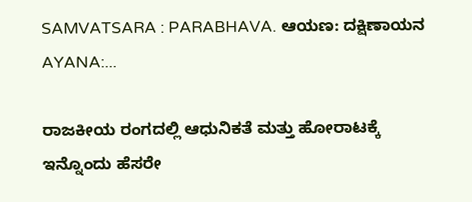SAMVATSARA : PARABHAVA. ಆಯಣ: ದಕ್ಷಿಣಾಯನ AYANA:...

ರಾಜಕೀಯ ರಂಗದಲ್ಲಿ ಆಧುನಿಕತೆ ಮತ್ತು ಹೋರಾಟಕ್ಕೆ ಇನ್ನೊಂದು ಹೆಸರೇ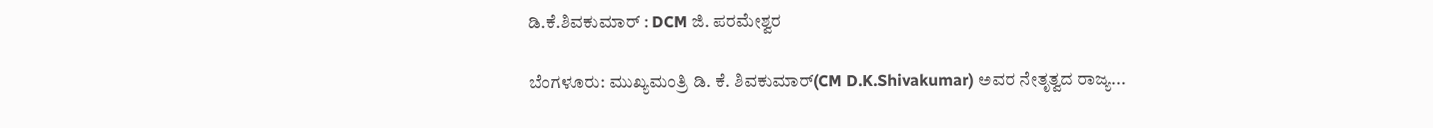ಡಿ.ಕೆ.ಶಿವಕುಮಾರ್ : DCM ಜಿ. ಪರಮೇಶ್ವರ

ಬೆಂಗಳೂರು: ಮುಖ್ಯಮಂತ್ರಿ ಡಿ. ಕೆ. ಶಿವಕುಮಾರ್(CM D.K.Shivakumar) ಅವರ ನೇತೃತ್ವದ ರಾಜ್ಯ...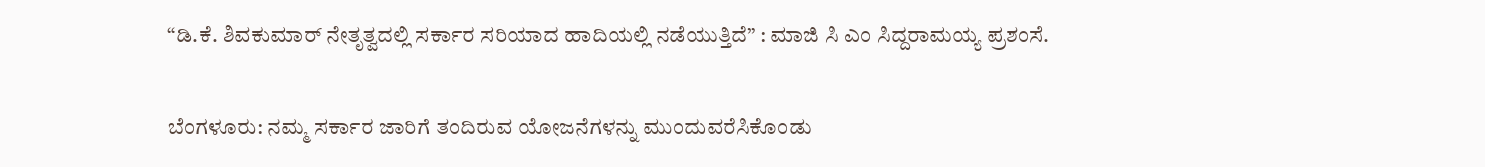“ಡಿ.ಕೆ. ಶಿವಕುಮಾರ್ ನೇತೃತ್ವದಲ್ಲಿ ಸರ್ಕಾರ ಸರಿಯಾದ ಹಾದಿಯಲ್ಲಿ ನಡೆಯುತ್ತಿದೆ” : ಮಾಜಿ ಸಿ ಎಂ ಸಿದ್ದರಾಮಯ್ಯ ಪ್ರಶಂಸೆ.

ಬೆಂಗಳೂರು: ನಮ್ಮ ಸರ್ಕಾರ ಜಾರಿಗೆ ತಂದಿರುವ ಯೋಜನೆಗಳನ್ನು ಮುಂದುವರೆಸಿಕೊಂಡು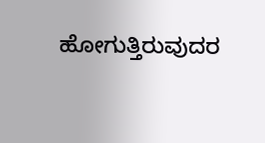ಹೋಗುತ್ತಿರುವುದರ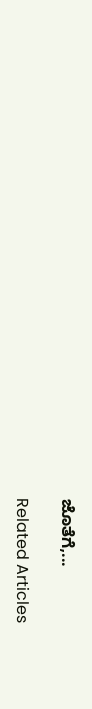ಜೊತೆಗೆ,...

Related Articles